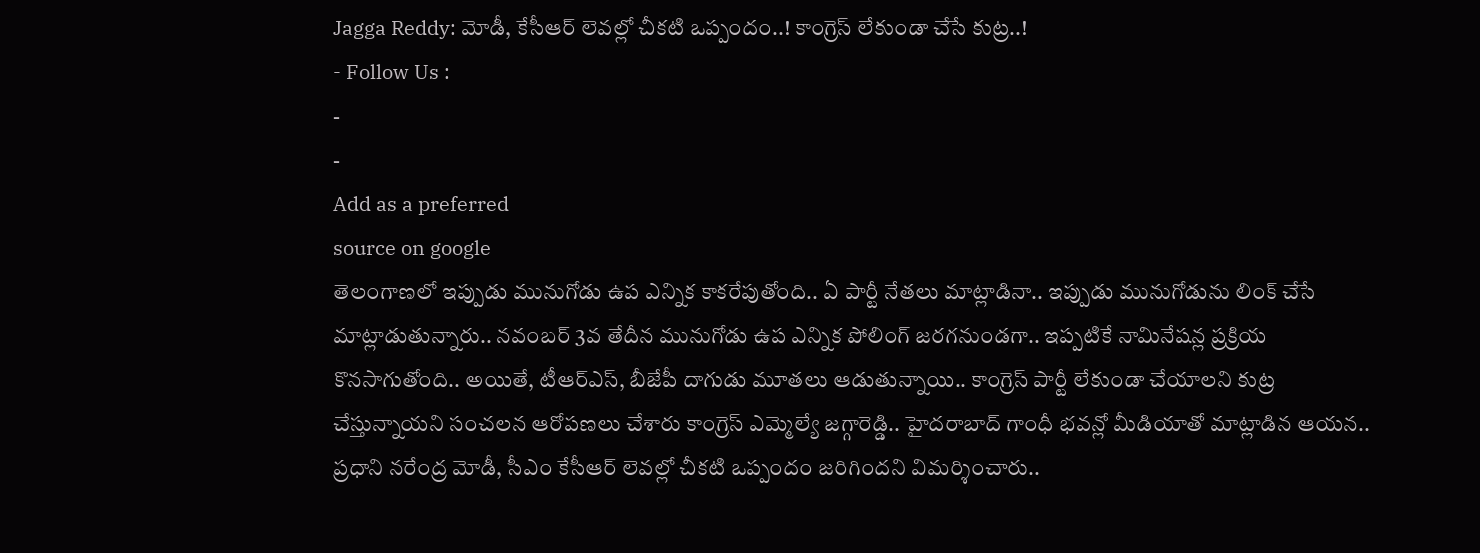Jagga Reddy: మోడీ, కేసీఆర్ లెవల్లో చీకటి ఒప్పందం..! కాంగ్రెస్ లేకుండా చేసే కుట్ర..!
- Follow Us :
-
-
Add as a preferred
source on google
తెలంగాణలో ఇప్పుడు మునుగోడు ఉప ఎన్నిక కాకరేపుతోంది.. ఏ పార్టీ నేతలు మాట్లాడినా.. ఇప్పుడు మునుగోడును లింక్ చేసే మాట్లాడుతున్నారు.. నవంబర్ 3వ తేదీన మునుగోడు ఉప ఎన్నిక పోలింగ్ జరగనుండగా.. ఇప్పటికే నామినేషన్ల ప్రక్రియ కొనసాగుతోంది.. అయితే, టీఆర్ఎస్, బీజేపీ దాగుడు మూతలు ఆడుతున్నాయి.. కాంగ్రెస్ పార్టీ లేకుండా చేయాలని కుట్ర చేస్తున్నాయని సంచలన ఆరోపణలు చేశారు కాంగ్రెస్ ఎమ్మెల్యే జగ్గారెడ్డి.. హైదరాబాద్ గాంధీ భవన్లో మీడియాతో మాట్లాడిన ఆయన.. ప్రధాని నరేంద్ర మోడీ, సీఎం కేసీఆర్ లెవల్లో చీకటి ఒప్పందం జరిగిందని విమర్శించారు..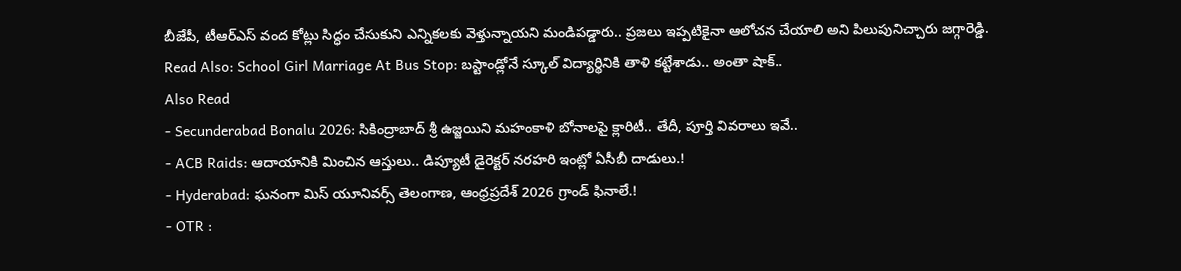బీజేపీ, టీఆర్ఎస్ వంద కోట్లు సిద్ధం చేసుకుని ఎన్నికలకు వెళ్తున్నాయని మండిపడ్డారు.. ప్రజలు ఇప్పటికైనా ఆలోచన చేయాలి అని పిలుపునిచ్చారు జగ్గారెడ్డి.
Read Also: School Girl Marriage At Bus Stop: బస్టాండ్లోనే స్కూల్ విద్యార్థినికి తాళి కట్టేశాడు.. అంతా షాక్..
Also Read
- Secunderabad Bonalu 2026: సికింద్రాబాద్ శ్రీ ఉజ్జయిని మహంకాళి బోనాలపై క్లారిటీ.. తేదీ, పూర్తి వివరాలు ఇవే..
- ACB Raids: ఆదాయానికి మించిన ఆస్తులు.. డిప్యూటీ డైరెక్టర్ నరహరి ఇంట్లో ఏసీబీ దాడులు.!
- Hyderabad: ఘనంగా మిస్ యూనివర్స్ తెలంగాణ, ఆంధ్రప్రదేశ్ 2026 గ్రాండ్ ఫినాలే.!
- OTR :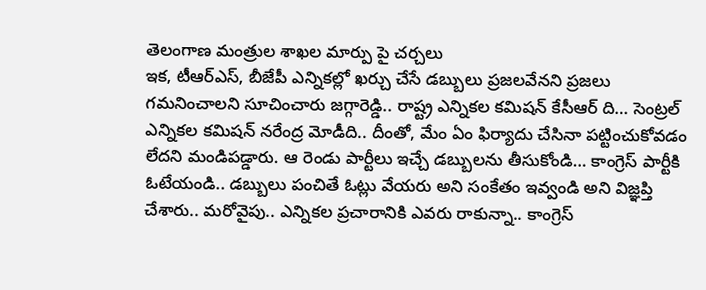తెలంగాణ మంత్రుల శాఖల మార్పు పై చర్చలు
ఇక, టీఆర్ఎస్, బీజేపీ ఎన్నికల్లో ఖర్చు చేసే డబ్బులు ప్రజలవేనని ప్రజలు గమనించాలని సూచించారు జగ్గారెడ్డి.. రాష్ట్ర ఎన్నికల కమిషన్ కేసీఆర్ ది… సెంట్రల్ ఎన్నికల కమిషన్ నరేంద్ర మోడీది.. దీంతో, మేం ఏం ఫిర్యాదు చేసినా పట్టించుకోవడం లేదని మండిపడ్డారు. ఆ రెండు పార్టీలు ఇచ్చే డబ్బులను తీసుకోండి… కాంగ్రెస్ పార్టీకి ఓటేయండి.. డబ్బులు పంచితే ఓట్లు వేయరు అని సంకేతం ఇవ్వండి అని విజ్ఞప్తి చేశారు.. మరోవైపు.. ఎన్నికల ప్రచారానికి ఎవరు రాకున్నా.. కాంగ్రెస్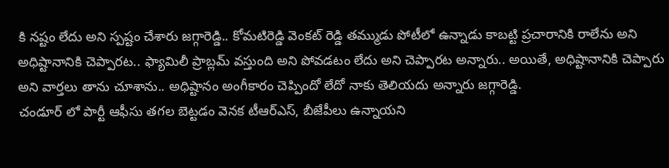కి నష్టం లేదు అని స్పష్టం చేశారు జగ్గారెడ్డి.. కోమటిరెడ్డి వెంకట్ రెడ్డి తమ్ముడు పోటీలో ఉన్నాడు కాబట్టి ప్రచారానికి రాలేను అని అధిష్టానానికి చెప్పారట.. ఫ్యామిలీ ప్రాబ్లమ్ వస్తుంది అని పోవడటం లేదు అని చెప్పారట అన్నారు.. అయితే, అధిష్టానానికి చెప్పారు అని వార్తలు తాను చూశాను.. అధిష్టానం అంగీకారం చెప్పిందో లేదో నాకు తెలియదు అన్నారు జగ్గారెడ్డి.
చండూర్ లో పార్టీ ఆఫీసు తగల బెట్టడం వెనక టీఆర్ఎస్, బీజేపీలు ఉన్నాయని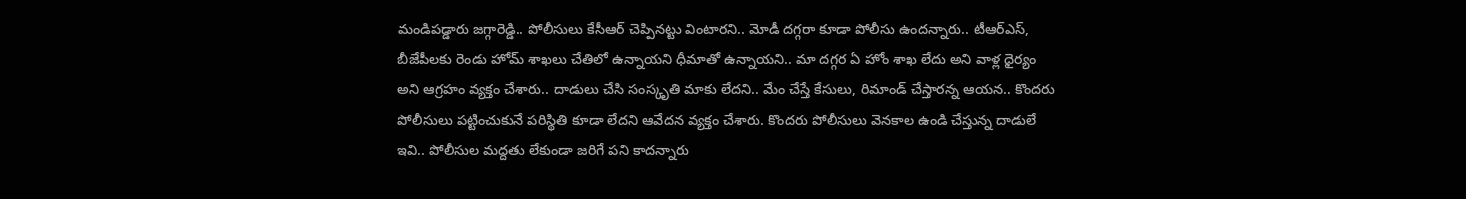మండిపడ్డారు జగ్గారెడ్డి.. పోలీసులు కేసీఆర్ చెప్పినట్టు వింటారని.. మోడీ దగ్గరా కూడా పోలీసు ఉందన్నారు.. టీఆర్ఎస్, బీజేపీలకు రెండు హోమ్ శాఖలు చేతిలో ఉన్నాయని ధీమాతో ఉన్నాయని.. మా దగ్గర ఏ హోం శాఖ లేదు అని వాళ్ల ధైర్యం అని ఆగ్రహం వ్యక్తం చేశారు.. దాడులు చేసి సంస్కృతి మాకు లేదని.. మేం చేస్తే కేసులు, రిమాండ్ చేస్తారన్న ఆయన.. కొందరు పోలీసులు పట్టించుకునే పరిస్థితి కూడా లేదని ఆవేదన వ్యక్తం చేశారు. కొందరు పోలీసులు వెనకాల ఉండి చేస్తున్న దాడులే ఇవి.. పోలీసుల మద్దతు లేకుండా జరిగే పని కాదన్నారు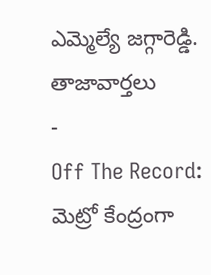ఎమ్మెల్యే జగ్గారెడ్డి.
తాజావార్తలు
-
Off The Record: మెట్రో కేంద్రంగా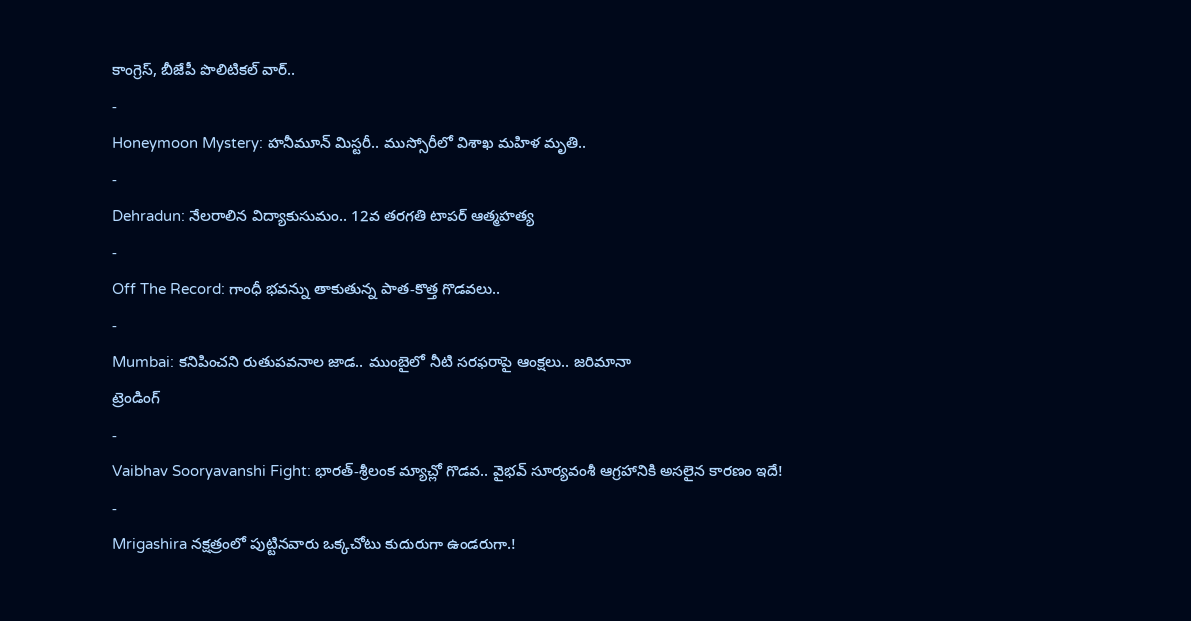కాంగ్రెస్, బీజేపీ పొలిటికల్ వార్..
-
Honeymoon Mystery: హనీమూన్ మిస్టరీ.. ముస్సోరీలో విశాఖ మహిళ మృతి..
-
Dehradun: నేలరాలిన విద్యాకుసుమం.. 12వ తరగతి టాపర్ ఆత్మహత్య
-
Off The Record: గాంధీ భవన్ను తాకుతున్న పాత-కొత్త గొడవలు..
-
Mumbai: కనిపించని రుతుపవనాల జాడ.. ముంబైలో నీటి సరఫరాపై ఆంక్షలు.. జరిమానా
ట్రెండింగ్
-
Vaibhav Sooryavanshi Fight: భారత్-శ్రీలంక మ్యాచ్లో గొడవ.. వైభవ్ సూర్యవంశీ ఆగ్రహానికి అసలైన కారణం ఇదే!
-
Mrigashira నక్షత్రంలో పుట్టినవారు ఒక్కచోటు కుదురుగా ఉండరుగా.!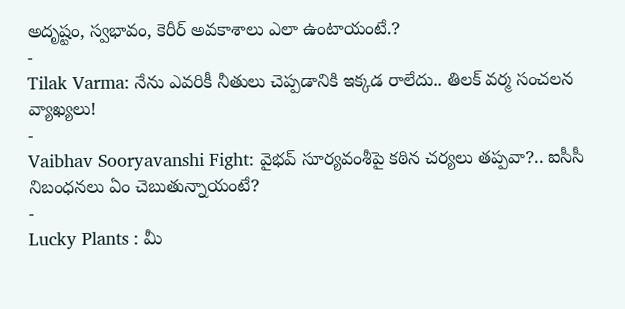అదృష్టం, స్వభావం, కెరీర్ అవకాశాలు ఎలా ఉంటాయంటే.?
-
Tilak Varma: నేను ఎవరికీ నీతులు చెప్పడానికి ఇక్కడ రాలేదు.. తిలక్ వర్మ సంచలన వ్యాఖ్యలు!
-
Vaibhav Sooryavanshi Fight: వైభవ్ సూర్యవంశీపై కఠిన చర్యలు తప్పవా?.. ఐసీసీ నిబంధనలు ఏం చెబుతున్నాయంటే?
-
Lucky Plants : మీ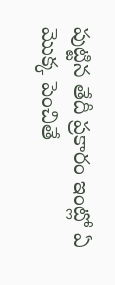పుట్టిన తేదీ ప్రకారం ఇంట్లో ఏ మొక్క పెంచితే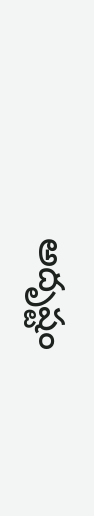అదృష్టం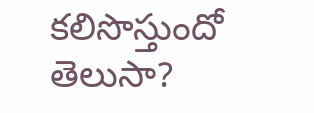కలిసొస్తుందో తెలుసా?